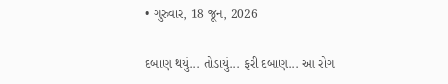• ગુરુવાર, 18 જૂન, 2026

દબાણ થયું... તોડાયું... ફરી દબાણ... આ રોગ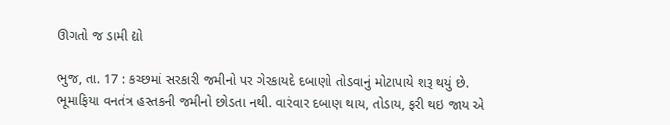ઊગતો જ ડામી દ્યો

ભુજ, તા. 17 : કચ્છમાં સરકારી જમીનો પર ગેરકાયદે દબાણો તોડવાનું મોટાપાયે શરૂ થયું છે. ભૂમાફિયા વનતંત્ર હસ્તકની જમીનો છોડતા નથી. વારંવાર દબાણ થાય, તોડાય, ફરી થઇ જાય એ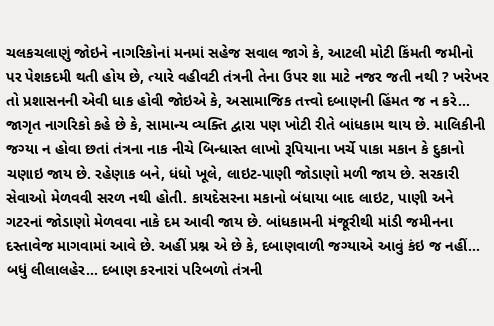ચલકચલાણું જોઇને નાગરિકોનાં મનમાં સહેજ સવાલ જાગે કે, આટલી મોટી કિંમતી જમીનો પર પેશકદમી થતી હોય છે, ત્યારે વહીવટી તંત્રની તેના ઉપર શા માટે નજર જતી નથી ? ખરેખર તો પ્રશાસનની એવી ધાક હોવી જોઇએ કે, અસામાજિક તત્ત્વો દબાણની હિંમત જ ન કરે... જાગૃત નાગરિકો કહે છે કે, સામાન્ય વ્યક્તિ દ્વારા પણ ખોટી રીતે બાંધકામ થાય છે. માલિકીની જગ્યા ન હોવા છતાં તંત્રના નાક નીચે બિન્ધાસ્ત લાખો રૂપિયાના ખર્ચે પાકા મકાન કે દુકાનો ચણાઇ જાય છે. રહેણાક બને, ધંધો ખૂલે, લાઇટ-પાણી જોડાણો મળી જાય છે. સરકારી સેવાઓ મેળવવી સરળ નથી હોતી. કાયદેસરના મકાનો બંધાયા બાદ લાઇટ, પાણી અને ગટરનાં જોડાણો મેળવવા નાકે દમ આવી જાય છે. બાંધકામની મંજૂરીથી માંડી જમીનના દસ્તાવેજ માગવામાં આવે છે. અહીં પ્રશ્ન એ છે કે, દબાણવાળી જગ્યાએ આવું કંઇ જ નહીં... બધું લીલાલહેર... દબાણ કરનારાં પરિબળો તંત્રની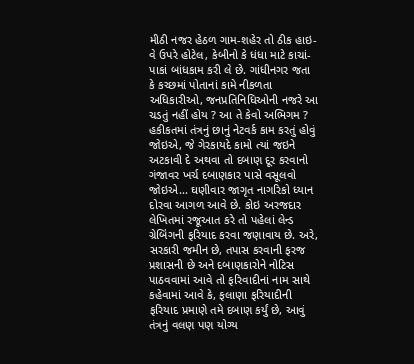મીઠી નજર હેઠળ ગામ-શહેર તો ઠીક હાઇ-વે ઉપરે હોટેલ, કેબીનો કે ધંધા માટે કાચાં-પાકાં બાંધકામ કરી લે છે. ગાંધીનગર જતા કે કચ્છમાં પોતાનાં કામે નીકળતા અધિકારીઓ, જનપ્રતિનિધિઓની નજરે આ ચડતું નહીં હોય ? આ તે કેવો અભિગમ ? હકીકતમાં તંત્રનું છાનું નેટવર્ક કામ કરતું હોવું જોઇએ, જે ગેરકાયદે કામો ત્યાં જઇને અટકાવી દે અથવા તો દબાણ દૂર કરવાનો ગંજાવર ખર્ચ દબાણકાર પાસે વસૂલવો જોઇએ... ઘણીવાર જાગૃત નાગરિકો ધ્યાન દોરવા આગળ આવે છે. કોઇ અરજદાર લેખિતમાં રજૂઆત કરે તો પહેલાં લેન્ડ ગ્રેબિંગની ફરિયાદ કરવા જણાવાય છે. અરે, સરકારી જમીન છે, તપાસ કરવાની ફરજ પ્રશાસની છે અને દબાણકારોને નોટિસ પાઠવવામાં આવે તો ફરિવાદીનાં નામ સાથે કહેવામાં આવે કે, ફલાણા ફરિયાદીની ફરિયાદ પ્રમાણે તમે દબાણ કર્યું છે, આવું તંત્રનું વલણ પણ યોગ્ય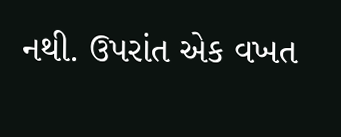નથી. ઉપરાંત એક વખત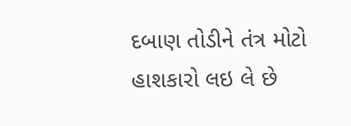દબાણ તોડીને તંત્ર મોટો હાશકારો લઇ લે છે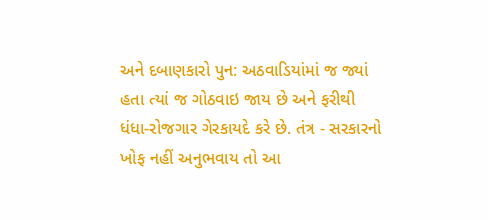અને દબાણકારો પુન: અઠવાડિયાંમાં જ જ્યાં હતા ત્યાં જ ગોઠવાઇ જાય છે અને ફરીથી ધંધા-રોજગાર ગેરકાયદે કરે છે. તંત્ર - સરકારનો ખોફ નહીં અનુભવાય તો આ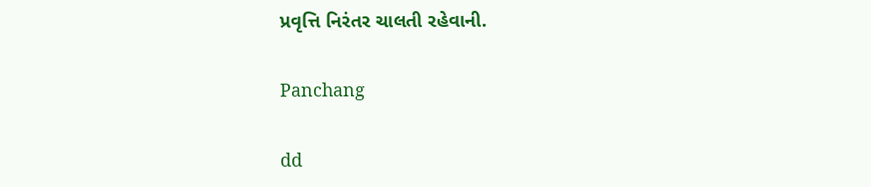પ્રવૃત્તિ નિરંતર ચાલતી રહેવાની.

Panchang

dd